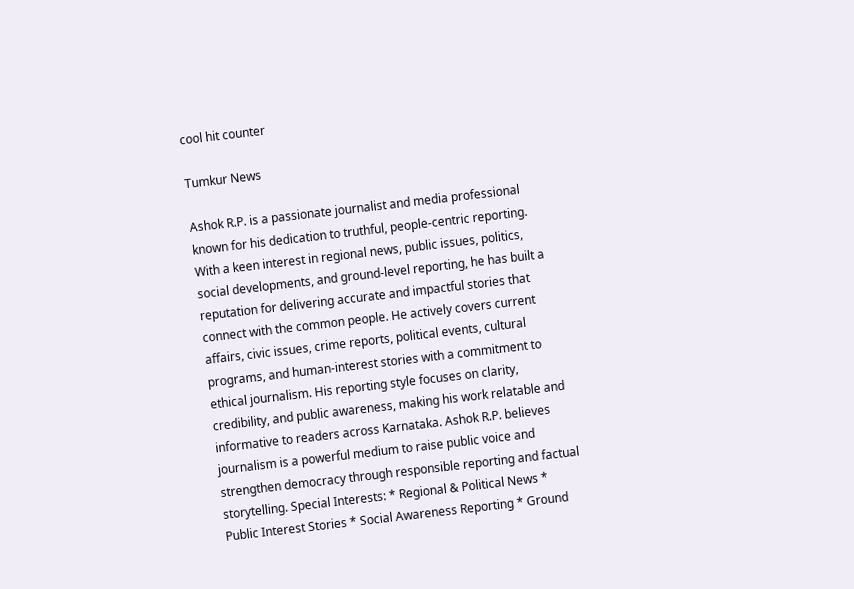cool hit counter

Tumkur News

Ashok R.P. is a passionate journalist and media professional known for his dedication to truthful, people-centric reporting. With a keen interest in regional news, public issues, politics, social developments, and ground-level reporting, he has built a reputation for delivering accurate and impactful stories that connect with the common people. He actively covers current affairs, civic issues, crime reports, political events, cultural programs, and human-interest stories with a commitment to ethical journalism. His reporting style focuses on clarity, credibility, and public awareness, making his work relatable and informative to readers across Karnataka. Ashok R.P. believes journalism is a powerful medium to raise public voice and strengthen democracy through responsible reporting and factual storytelling. Special Interests: * Regional & Political News * Public Interest Stories * Social Awareness Reporting * Ground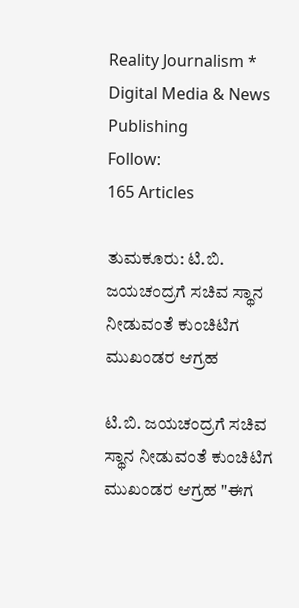Reality Journalism * Digital Media & News Publishing
Follow:
165 Articles

ತುಮಕೂರು: ಟಿ.ಬಿ. ಜಯಚಂದ್ರಗೆ ಸಚಿವ ಸ್ಥಾನ ನೀಡುವಂತೆ ಕುಂಚಿಟಿಗ ಮುಖಂಡರ ಆಗ್ರಹ

ಟಿ.ಬಿ. ಜಯಚಂದ್ರಗೆ ಸಚಿವ ಸ್ಥಾನ ನೀಡುವಂತೆ ಕುಂಚಿಟಿಗ ಮುಖಂಡರ ಆಗ್ರಹ "ಈಗ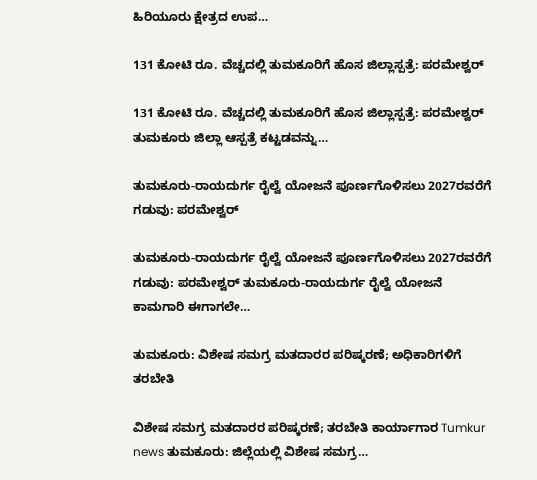ಹಿರಿಯೂರು ಕ್ಷೇತ್ರದ ಉಪ…

131 ಕೋಟಿ ರೂ. ವೆಚ್ಚದಲ್ಲಿ ತುಮಕೂರಿಗೆ ಹೊಸ ಜಿಲ್ಲಾಸ್ಪತ್ರೆ: ಪರಮೇಶ್ವರ್

131 ಕೋಟಿ ರೂ. ವೆಚ್ಚದಲ್ಲಿ ತುಮಕೂರಿಗೆ ಹೊಸ ಜಿಲ್ಲಾಸ್ಪತ್ರೆ: ಪರಮೇಶ್ವರ್ ತುಮಕೂರು ಜಿಲ್ಲಾ ಆಸ್ಪತ್ರೆ ಕಟ್ಟಡವನ್ನು…

ತುಮಕೂರು-ರಾಯದುರ್ಗ ರೈಲ್ವೆ ಯೋಜನೆ ಪೂರ್ಣಗೊಳಿಸಲು 2027ರವರೆಗೆ ಗಡುವು: ಪರಮೇಶ್ವರ್

ತುಮಕೂರು-ರಾಯದುರ್ಗ ರೈಲ್ವೆ ಯೋಜನೆ ಪೂರ್ಣಗೊಳಿಸಲು 2027ರವರೆಗೆ ಗಡುವು: ಪರಮೇಶ್ವರ್ ತುಮಕೂರು-ರಾಯದುರ್ಗ ರೈಲ್ವೆ ಯೋಜನೆ ಕಾಮಗಾರಿ ಈಗಾಗಲೇ…

ತುಮಕೂರು: ವಿಶೇಷ ಸಮಗ್ರ ಮತದಾರರ ಪರಿಷ್ಕರಣೆ; ಅಧಿಕಾರಿಗಳಿಗೆ ತರಬೇತಿ

ವಿಶೇಷ ಸಮಗ್ರ ಮತದಾರರ ಪರಿಷ್ಕರಣೆ; ತರಬೇತಿ ಕಾರ್ಯಾಗಾರ Tumkur news ತುಮಕೂರು: ಜಿಲ್ಲೆಯಲ್ಲಿ ವಿಶೇಷ ಸಮಗ್ರ…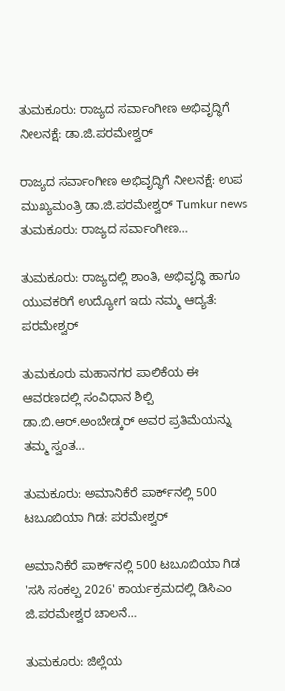ತುಮಕೂರು: ರಾಜ್ಯದ ಸರ್ವಾಂಗೀಣ ಅಭಿವೃದ್ಧಿಗೆ ನೀಲನಕ್ಷೆ: ಡಾ.ಜಿ.ಪರಮೇಶ್ವರ್

ರಾಜ್ಯದ ಸರ್ವಾಂಗೀಣ ಅಭಿವೃದ್ಧಿಗೆ ನೀಲನಕ್ಷೆ: ಉಪ ಮುಖ್ಯಮಂತ್ರಿ ಡಾ.ಜಿ.ಪರಮೇಶ್ವರ್ Tumkur news ತುಮಕೂರು: ರಾಜ್ಯದ ಸರ್ವಾಂಗೀಣ…

ತುಮಕೂರು: ರಾಜ್ಯದಲ್ಲಿ ಶಾಂತಿ, ಅಭಿವೃದ್ಧಿ ಹಾಗೂ ಯುವಕರಿಗೆ ಉದ್ಯೋಗ ಇದು ನಮ್ಮ ಆದ್ಯತೆ: ಪರಮೇಶ್ವರ್

ತುಮಕೂರು ಮಹಾನಗರ ಪಾಲಿಕೆಯ ಈ ಆವರಣದಲ್ಲಿ ಸಂವಿಧಾನ ಶಿಲ್ಪಿ ಡಾ.ಬಿ.ಆರ್‌.ಅಂಬೇಡ್ಕರ್‌ ಅವರ ಪ್ರತಿಮೆಯನ್ನು ತಮ್ಮ ಸ್ವಂತ…

ತುಮಕೂರು: ಅಮಾನಿಕೆರೆ ಪಾರ್ಕ್‌ನಲ್ಲಿ 500 ಟಬೂಬಿಯಾ ಗಿಡ: ಪರಮೇಶ್ವರ್

ಅಮಾನಿಕೆರೆ ಪಾರ್ಕ್‌ನಲ್ಲಿ 500 ಟಬೂಬಿಯಾ ಗಿಡ 'ಸಸಿ ಸಂಕಲ್ಪ 2026' ಕಾರ್ಯಕ್ರಮದಲ್ಲಿ ಡಿಸಿಎಂ ಜಿ.ಪರಮೇಶ್ವರ ಚಾಲನೆ…

ತುಮಕೂರು: ಜಿಲ್ಲೆಯ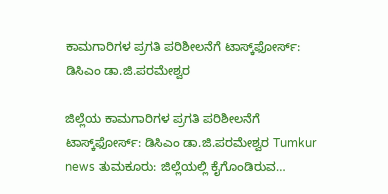ಕಾಮಗಾರಿಗಳ ಪ್ರಗತಿ ಪರಿಶೀಲನೆಗೆ ಟಾಸ್ಕ್‌ಫೋರ್ಸ್‌: ಡಿಸಿಎಂ ಡಾ.ಜಿ.ಪರಮೇಶ್ವರ

ಜಿಲ್ಲೆಯ ಕಾಮಗಾರಿಗಳ ಪ್ರಗತಿ ಪರಿಶೀಲನೆಗೆ ಟಾಸ್ಕ್‌ಫೋರ್ಸ್‌: ಡಿಸಿಎಂ ಡಾ.ಜಿ.ಪರಮೇಶ್ವರ Tumkur news ತುಮಕೂರು: ಜಿಲ್ಲೆಯಲ್ಲಿ ಕೈಗೊಂಡಿರುವ…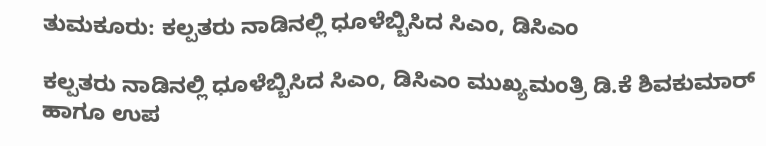ತುಮಕೂರು: ಕಲ್ಪತರು ನಾಡಿನಲ್ಲಿ ಧೂಳೆಬ್ಬಿಸಿದ ಸಿಎಂ, ಡಿಸಿಎಂ

ಕಲ್ಪತರು ನಾಡಿನಲ್ಲಿ ಧೂಳೆಬ್ಬಿಸಿದ ಸಿಎಂ, ಡಿಸಿಎಂ ಮುಖ್ಯಮಂತ್ರಿ ಡಿ.ಕೆ ಶಿವಕುಮಾರ್ ಹಾಗೂ ಉಪ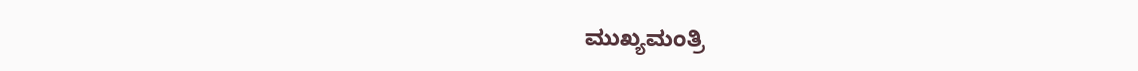ಮುಖ್ಯಮಂತ್ರಿ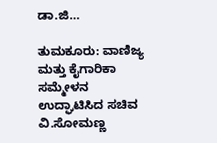ಡಾ.ಜಿ…

ತುಮಕೂರು: ವಾಣಿಜ್ಯ ಮತ್ತು ಕೈಗಾರಿಕಾ ಸಮ್ಮೇಳನ ಉದ್ಘಾಟಿಸಿದ ಸಚಿವ ವಿ.ಸೋಮಣ್ಣ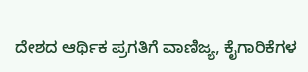ದೇಶದ ಆರ್ಥಿಕ ಪ್ರಗತಿಗೆ ವಾಣಿಜ್ಯ, ಕೈಗಾರಿಕೆಗಳ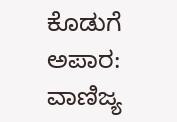ಕೊಡುಗೆ ಅಪಾರ: ವಾಣಿಜ್ಯ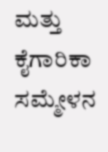ಮತ್ತು ಕೈಗಾರಿಕಾ ಸಮ್ಮೇಳನ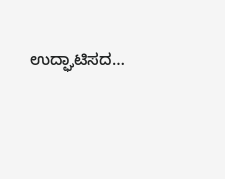ಉದ್ಘಾಟಿಸದ…